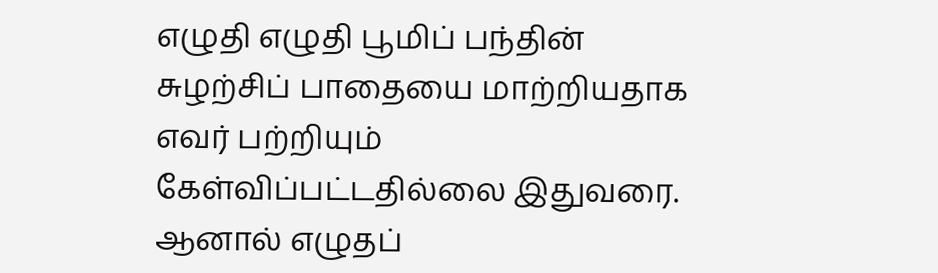எழுதி எழுதி பூமிப் பந்தின் சுழற்சிப் பாதையை மாற்றியதாக எவர் பற்றியும் கேள்விப்பட்டதில்லை இதுவரை. ஆனால் எழுதப்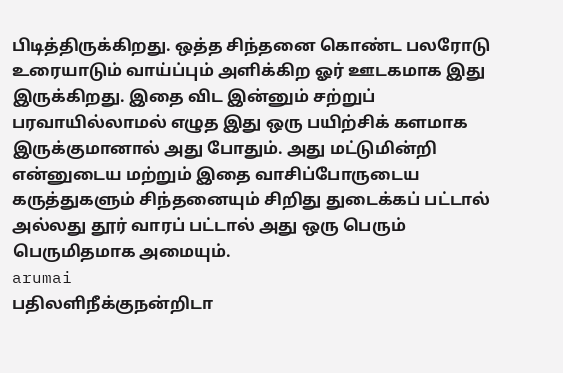பிடித்திருக்கிறது. ஒத்த சிந்தனை கொண்ட பலரோடு உரையாடும் வாய்ப்பும் அளிக்கிற ஓர் ஊடகமாக இது இருக்கிறது. இதை விட இன்னும் சற்றுப் பரவாயில்லாமல் எழுத இது ஒரு பயிற்சிக் களமாக இருக்குமானால் அது போதும். அது மட்டுமின்றி என்னுடைய மற்றும் இதை வாசிப்போருடைய கருத்துகளும் சிந்தனையும் சிறிது துடைக்கப் பட்டால் அல்லது தூர் வாரப் பட்டால் அது ஒரு பெரும் பெருமிதமாக அமையும்.
arumai
பதிலளிநீக்குநன்றிடா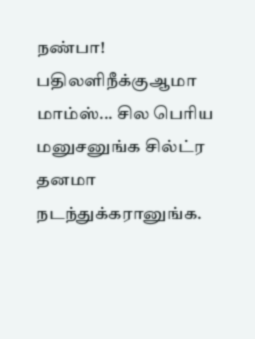நண்பா!
பதிலளிநீக்குஆமா மாம்ஸ்... சில பெரிய மனுசனுங்க சில்ட்ர தனமா நடந்துக்கரானுங்க.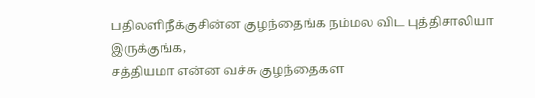பதிலளிநீக்குசின்ன குழந்தைங்க நம்மல விட புத்திசாலியா இருக்குங்க,
சத்தியமா என்ன வச்சு குழந்தைகள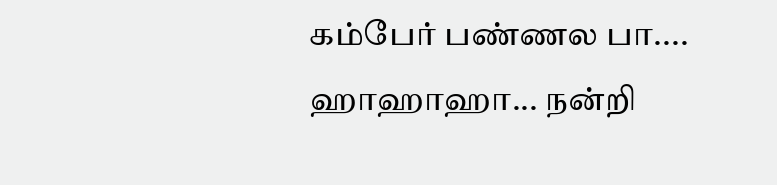கம்பேர் பண்ணல பா....
ஹாஹாஹா... நன்றி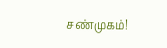சண்முகம்!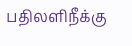பதிலளிநீக்கு